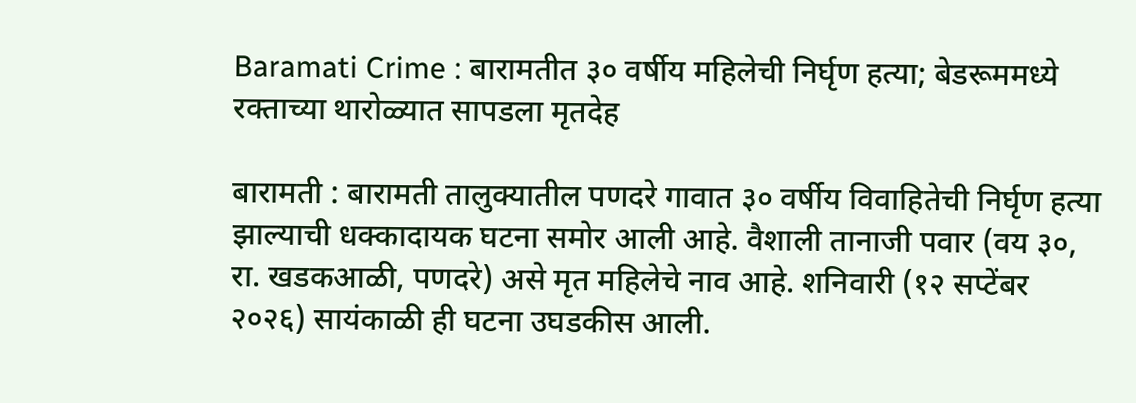Baramati Crime : बारामतीत ३० वर्षीय महिलेची निर्घृण हत्या; बेडरूममध्ये रक्ताच्या थारोळ्यात सापडला मृतदेह

बारामती : बारामती तालुक्यातील पणदरे गावात ३० वर्षीय विवाहितेची निर्घृण हत्या झाल्याची धक्कादायक घटना समोर आली आहे. वैशाली तानाजी पवार (वय ३०, रा. खडकआळी, पणदरे) असे मृत महिलेचे नाव आहे. शनिवारी (१२ सप्टेंबर २०२६) सायंकाळी ही घटना उघडकीस आली.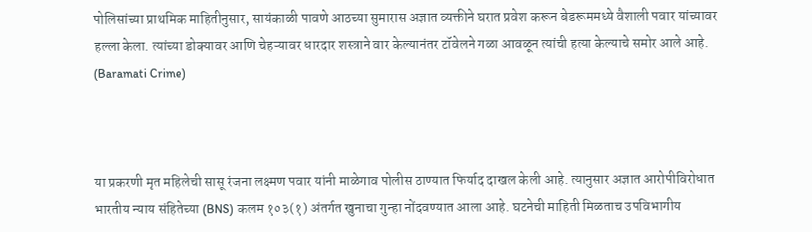पोलिसांच्या प्राथमिक माहितीनुसार, सायंकाळी पावणे आठच्या सुमारास अज्ञात व्यक्तीने घरात प्रवेश करून बेडरूममध्ये वैशाली पवार यांच्यावर हल्ला केला. त्यांच्या डोक्यावर आणि चेहऱ्यावर धारदार शस्त्राने वार केल्यानंतर टॉवेलने गळा आवळून त्यांची हत्या केल्याचे समोर आले आहे. (Baramati Crime)



या प्रकरणी मृत महिलेची सासू रंजना लक्ष्मण पवार यांनी माळेगाव पोलीस ठाण्यात फिर्याद दाखल केली आहे. त्यानुसार अज्ञात आरोपीविरोधात भारतीय न्याय संहितेच्या (BNS) कलम १०३(१) अंतर्गत खुनाचा गुन्हा नोंदवण्यात आला आहे. घटनेची माहिती मिळताच उपविभागीय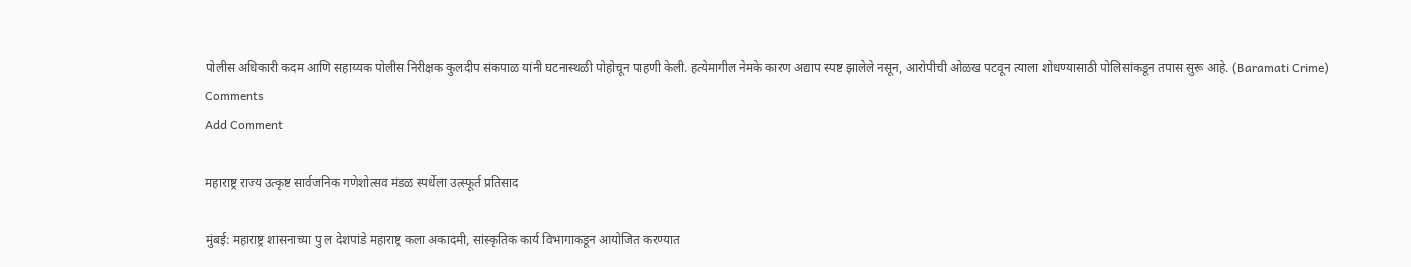पोलीस अधिकारी कदम आणि सहाय्यक पोलीस निरीक्षक कुलदीप संकपाळ यांनी घटनास्थळी पोहोचून पाहणी केली. हत्येमागील नेमके कारण अद्याप स्पष्ट झालेले नसून, आरोपीची ओळख पटवून त्याला शोधण्यासाठी पोलिसांकडून तपास सुरू आहे. (Baramati Crime)
Comments
Add Comment

महाराष्ट्र राज्य उत्कृष्ट सार्वजनिक गणेशोत्सव मंडळ स्पर्धेला उत्स्फूर्त प्रतिसाद

मुंबई: महाराष्ट्र शासनाच्या पु ल देशपांडे महाराष्ट्र कला अकादमी, सांस्कृतिक कार्य विभागाकडून आयोजित करण्यात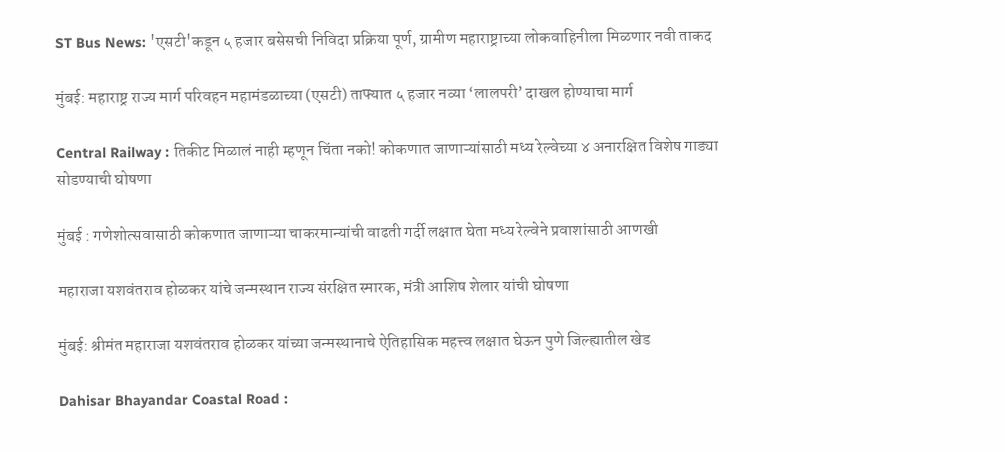ST Bus News: 'एसटी'कडून ५ हजार बसेसची निविदा प्रक्रिया पूर्ण, ग्रामीण महाराष्ट्राच्या लोकवाहिनीला मिळणार नवी ताकद

मुंबई: महाराष्ट्र राज्य मार्ग परिवहन महामंडळाच्या (एसटी) ताफ्यात ५ हजार नव्या ‘लालपरी’ दाखल होण्याचा मार्ग

Central Railway : तिकीट मिळालं नाही म्हणून चिंता नको! कोकणात जाणाऱ्यांसाठी मध्य रेल्वेच्या ४ अनारक्षित विशेष गाड्या सोडण्याची घोषणा

मुंबई : गणेशोत्सवासाठी कोकणात जाणाऱ्या चाकरमान्यांची वाढती गर्दी लक्षात घेता मध्य रेल्वेने प्रवाशांसाठी आणखी

महाराजा यशवंतराव होळकर यांचे जन्मस्थान राज्य संरक्षित स्मारक, मंत्री आशिष शेलार यांची घोषणा

मुंबई: श्रीमंत महाराजा यशवंतराव होळकर यांच्या जन्मस्थानाचे ऐतिहासिक महत्त्व लक्षात घेऊन पुणे जिल्ह्यातील खेड

Dahisar Bhayandar Coastal Road :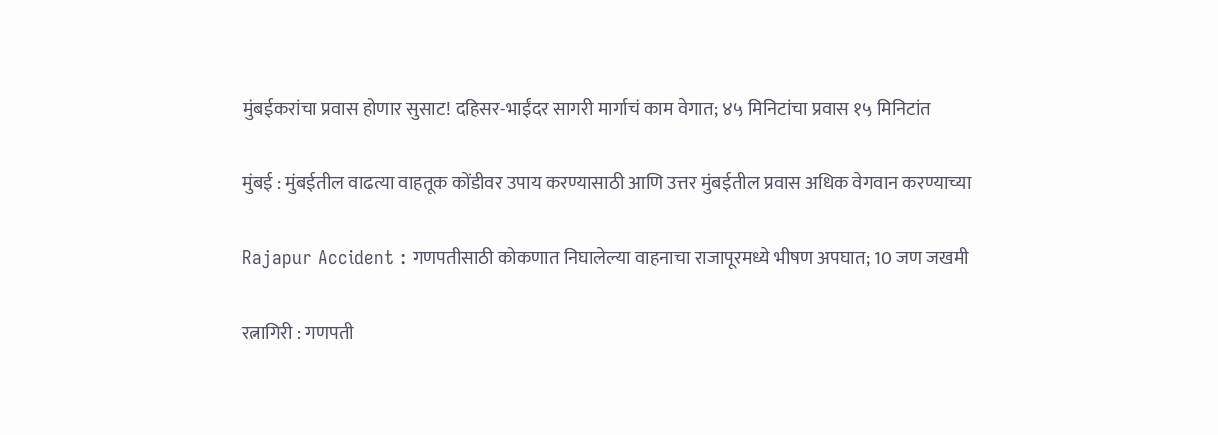मुंबईकरांचा प्रवास होणार सुसाट! दहिसर-भाईंदर सागरी मार्गाचं काम वेगात; ४५ मिनिटांचा प्रवास १५ मिनिटांत

मुंबई : मुंबईतील वाढत्या वाहतूक कोंडीवर उपाय करण्यासाठी आणि उत्तर मुंबईतील प्रवास अधिक वेगवान करण्याच्या

Rajapur Accident : गणपतीसाठी कोकणात निघालेल्या वाहनाचा राजापूरमध्ये भीषण अपघात; 10 जण जखमी

रत्नागिरी : गणपती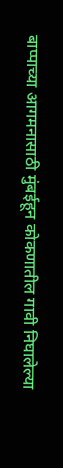बाप्पाच्या आगमनासाठी मुंबईहून कोकणातील गावी निघालेल्या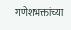गणेशभक्तांच्या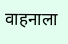वाहनाला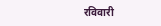रविवारी